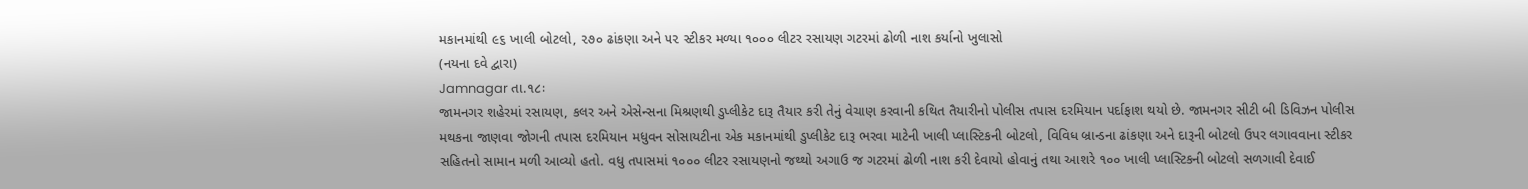મકાનમાંથી ૯૬ ખાલી બોટલો, ૨૭૦ ઢાંકણા અને ૫૨ સ્ટીકર મળ્યા ૧૦૦૦ લીટર રસાયણ ગટરમાં ઢોળી નાશ કર્યાનો ખુલાસો
(નયના દવે દ્વારા)
Jamnagar તા.૧૮ઃ
જામનગર શહેરમાં રસાયણ, કલર અને એસેન્સના મિશ્રણથી ડુપ્લીકેટ દારૂ તૈયાર કરી તેનું વેચાણ કરવાની કથિત તૈયારીનો પોલીસ તપાસ દરમિયાન પર્દાફાશ થયો છે. જામનગર સીટી બી ડિવિઝન પોલીસ મથકના જાણવા જોગની તપાસ દરમિયાન મધુવન સોસાયટીના એક મકાનમાંથી ડુપ્લીકેટ દારૂ ભરવા માટેની ખાલી પ્લાસ્ટિકની બોટલો, વિવિધ બ્રાન્ડના ઢાંકણા અને દારૂની બોટલો ઉપર લગાવવાના સ્ટીકર સહિતનો સામાન મળી આવ્યો હતો. વધુ તપાસમાં ૧૦૦૦ લીટર રસાયણનો જથ્થો અગાઉ જ ગટરમાં ઢોળી નાશ કરી દેવાયો હોવાનું તથા આશરે ૧૦૦ ખાલી પ્લાસ્ટિકની બોટલો સળગાવી દેવાઈ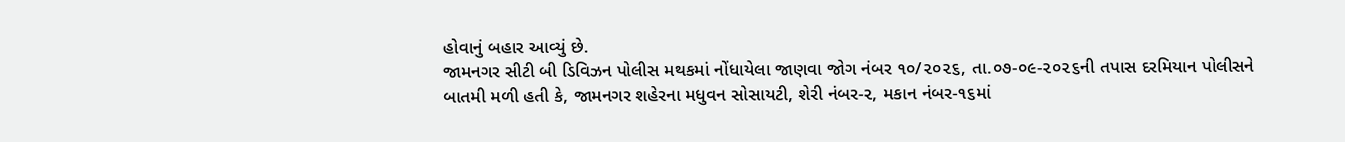હોવાનું બહાર આવ્યું છે.
જામનગર સીટી બી ડિવિઝન પોલીસ મથકમાં નોંધાયેલા જાણવા જોગ નંબર ૧૦/૨૦૨૬, તા.૦૭-૦૯-૨૦૨૬ની તપાસ દરમિયાન પોલીસને બાતમી મળી હતી કે, જામનગર શહેરના મધુવન સોસાયટી, શેરી નંબર-૨, મકાન નંબર-૧૬માં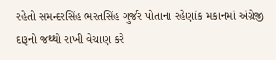રહેતો સમન્દરસિંહ ભરતસિંહ ગુર્જર પોતાના રહેણાંક મકાનમાં અંગ્રેજી દારૂનો જથ્થો રાખી વેચાણ કરે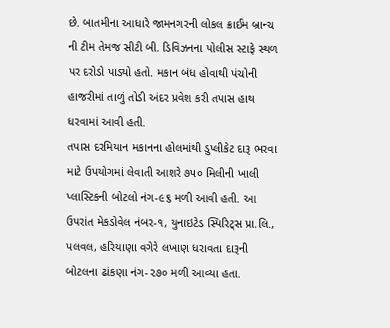છે. બાતમીના આધારે જામનગરની લોકલ ક્રાઈમ બ્રાન્ચ ની ટીમ તેમજ સીટી બી. ડિવિઝનના પોલીસ સ્ટાફે સ્થળ પર દરોડો પાડ્યો હતો. મકાન બંધ હોવાથી પંચોની હાજરીમાં તાળું તોડી અંદર પ્રવેશ કરી તપાસ હાથ ધરવામાં આવી હતી.
તપાસ દરમિયાન મકાનના હોલમાંથી ડુપ્લીકેટ દારૂ ભરવા માટે ઉપયોગમાં લેવાતી આશરે ૭૫૦ મિલીની ખાલી પ્લાસ્ટિકની બોટલો નંગ-૯૬ મળી આવી હતી. આ ઉપરાંત મેકડોવેલ નંબર-૧, યુનાઇટેડ સ્પિરિટ્સ પ્રા.લિ., પલવલ, હરિયાણા વગેરે લખાણ ધરાવતા દારૂની બોટલના ઢાંકણા નંગ-૨૭૦ મળી આવ્યા હતા.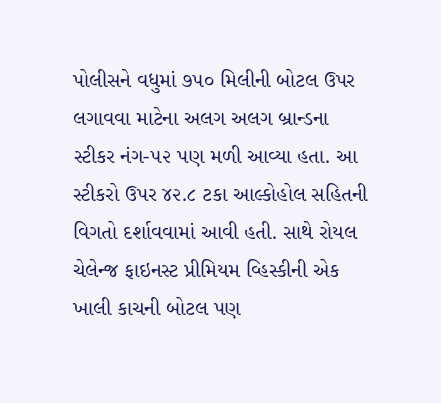પોલીસને વધુમાં ૭૫૦ મિલીની બોટલ ઉપર લગાવવા માટેના અલગ અલગ બ્રાન્ડના સ્ટીકર નંગ-૫૨ પણ મળી આવ્યા હતા. આ સ્ટીકરો ઉપર ૪૨.૮ ટકા આલ્કોહોલ સહિતની વિગતો દર્શાવવામાં આવી હતી. સાથે રોયલ ચેલેન્જ ફાઇનસ્ટ પ્રીમિયમ વ્હિસ્કીની એક ખાલી કાચની બોટલ પણ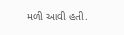મળી આવી હતી.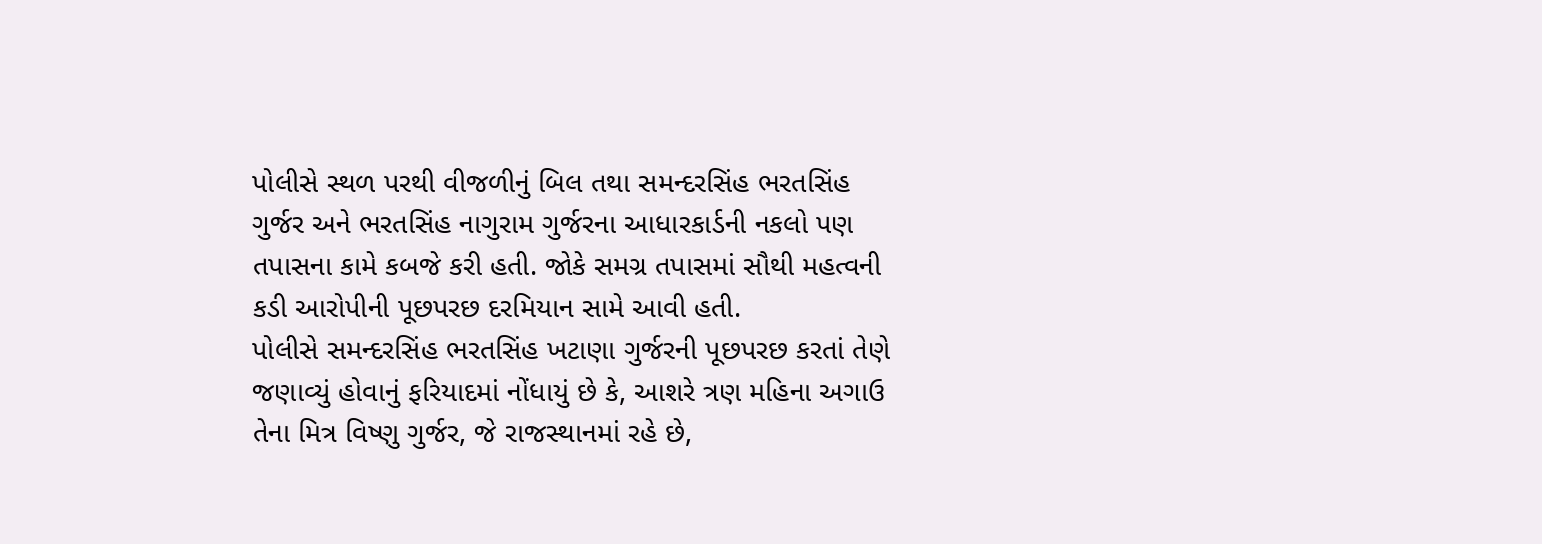પોલીસે સ્થળ પરથી વીજળીનું બિલ તથા સમન્દરસિંહ ભરતસિંહ ગુર્જર અને ભરતસિંહ નાગુરામ ગુર્જરના આધારકાર્ડની નકલો પણ તપાસના કામે કબજે કરી હતી. જોકે સમગ્ર તપાસમાં સૌથી મહત્વની કડી આરોપીની પૂછપરછ દરમિયાન સામે આવી હતી.
પોલીસે સમન્દરસિંહ ભરતસિંહ ખટાણા ગુર્જરની પૂછપરછ કરતાં તેણે જણાવ્યું હોવાનું ફરિયાદમાં નોંધાયું છે કે, આશરે ત્રણ મહિના અગાઉ તેના મિત્ર વિષ્ણુ ગુર્જર, જે રાજસ્થાનમાં રહે છે,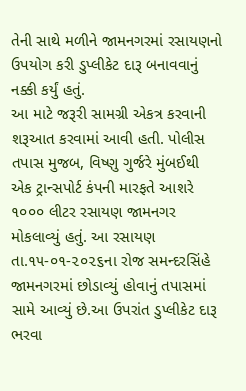તેની સાથે મળીને જામનગરમાં રસાયણનો ઉપયોગ કરી ડુપ્લીકેટ દારૂ બનાવવાનું નક્કી કર્યું હતું.
આ માટે જરૂરી સામગ્રી એકત્ર કરવાની શરૂઆત કરવામાં આવી હતી. પોલીસ તપાસ મુજબ, વિષ્ણુ ગુર્જરે મુંબઈથી એક ટ્રાન્સપોર્ટ કંપની મારફતે આશરે ૧૦૦૦ લીટર રસાયણ જામનગર મોકલાવ્યું હતું. આ રસાયણ તા.૧૫-૦૧-૨૦૨૬ના રોજ સમન્દરસિંહે જામનગરમાં છોડાવ્યું હોવાનું તપાસમાં સામે આવ્યું છે.આ ઉપરાંત ડુપ્લીકેટ દારૂ ભરવા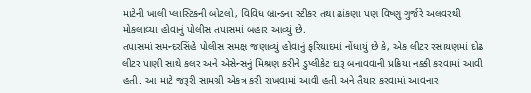માટેની ખાલી પ્લાસ્ટિકની બોટલો, વિવિધ બ્રાન્ડના સ્ટીકર તથા ઢાંકણા પણ વિષ્ણુ ગુર્જરે અલવરથી મોકલાવ્યા હોવાનું પોલીસ તપાસમાં બહાર આવ્યું છે.
તપાસમાં સમન્દરસિંહે પોલીસ સમક્ષ જણાવ્યું હોવાનું ફરિયાદમાં નોંધાયું છે કે, એક લીટર રસાયણમાં દોઢ લીટર પાણી સાથે કલર અને એસેન્સનું મિશ્રણ કરીને ડુપ્લીકેટ દારૂ બનાવવાની પ્રક્રિયા નક્કી કરવામાં આવી હતી. આ માટે જરૂરી સામગ્રી એકત્ર કરી રાખવામાં આવી હતી અને તૈયાર કરવામાં આવનાર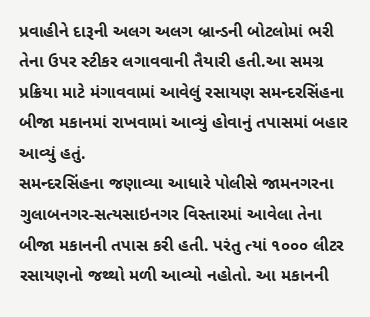પ્રવાહીને દારૂની અલગ અલગ બ્રાન્ડની બોટલોમાં ભરી તેના ઉપર સ્ટીકર લગાવવાની તૈયારી હતી.આ સમગ્ર પ્રક્રિયા માટે મંગાવવામાં આવેલું રસાયણ સમન્દરસિંહના બીજા મકાનમાં રાખવામાં આવ્યું હોવાનું તપાસમાં બહાર આવ્યું હતું.
સમન્દરસિંહના જણાવ્યા આધારે પોલીસે જામનગરના ગુલાબનગર-સત્યસાઇનગર વિસ્તારમાં આવેલા તેના બીજા મકાનની તપાસ કરી હતી. પરંતુ ત્યાં ૧૦૦૦ લીટર રસાયણનો જથ્થો મળી આવ્યો નહોતો. આ મકાનની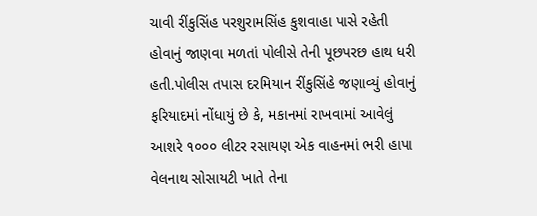ચાવી રીંકુસિંહ પરશુરામસિંહ કુશવાહા પાસે રહેતી હોવાનું જાણવા મળતાં પોલીસે તેની પૂછપરછ હાથ ધરી હતી.પોલીસ તપાસ દરમિયાન રીંકુસિંહે જણાવ્યું હોવાનું ફરિયાદમાં નોંધાયું છે કે, મકાનમાં રાખવામાં આવેલું આશરે ૧૦૦૦ લીટર રસાયણ એક વાહનમાં ભરી હાપા વેલનાથ સોસાયટી ખાતે તેના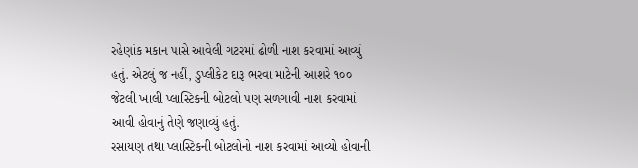રહેણાંક મકાન પાસે આવેલી ગટરમાં ઢોળી નાશ કરવામાં આવ્યું હતું. એટલું જ નહીં, ડુપ્લીકેટ દારૂ ભરવા માટેની આશરે ૧૦૦ જેટલી ખાલી પ્લાસ્ટિકની બોટલો પણ સળગાવી નાશ કરવામાં આવી હોવાનું તેણે જણાવ્યું હતું.
રસાયણ તથા પ્લાસ્ટિકની બોટલોનો નાશ કરવામાં આવ્યો હોવાની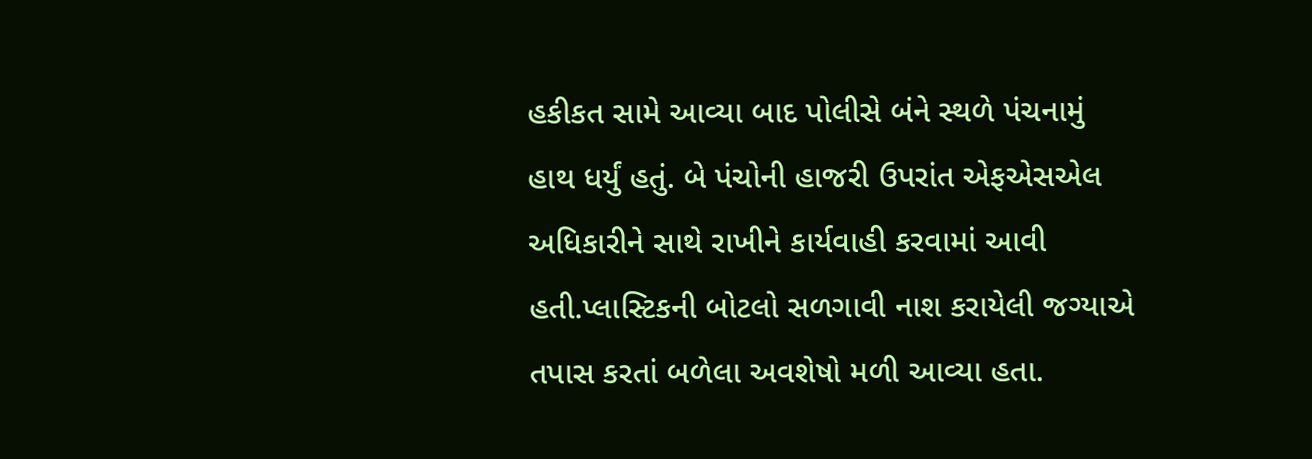હકીકત સામે આવ્યા બાદ પોલીસે બંને સ્થળે પંચનામું હાથ ધર્યું હતું. બે પંચોની હાજરી ઉપરાંત એફએસએલ અધિકારીને સાથે રાખીને કાર્યવાહી કરવામાં આવી હતી.પ્લાસ્ટિકની બોટલો સળગાવી નાશ કરાયેલી જગ્યાએ તપાસ કરતાં બળેલા અવશેષો મળી આવ્યા હતા.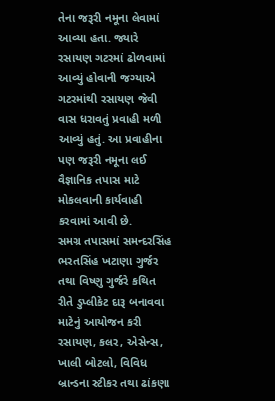તેના જરૂરી નમૂના લેવામાં આવ્યા હતા. જ્યારે રસાયણ ગટરમાં ઢોળવામાં આવ્યું હોવાની જગ્યાએ ગટરમાંથી રસાયણ જેવી વાસ ધરાવતું પ્રવાહી મળી આવ્યું હતું. આ પ્રવાહીના પણ જરૂરી નમૂના લઈ વૈજ્ઞાનિક તપાસ માટે મોકલવાની કાર્યવાહી કરવામાં આવી છે.
સમગ્ર તપાસમાં સમન્દરસિંહ ભરતસિંહ ખટાણા ગુર્જર તથા વિષ્ણુ ગુર્જરે કથિત રીતે ડુપ્લીકેટ દારૂ બનાવવા માટેનું આયોજન કરી રસાયણ, કલર, એસેન્સ, ખાલી બોટલો, વિવિધ બ્રાન્ડના સ્ટીકર તથા ઢાંકણા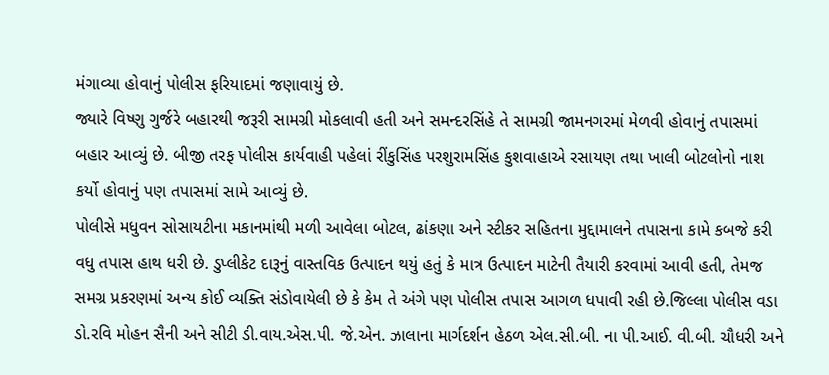મંગાવ્યા હોવાનું પોલીસ ફરિયાદમાં જણાવાયું છે.
જ્યારે વિષ્ણુ ગુર્જરે બહારથી જરૂરી સામગ્રી મોકલાવી હતી અને સમન્દરસિંહે તે સામગ્રી જામનગરમાં મેળવી હોવાનું તપાસમાં બહાર આવ્યું છે. બીજી તરફ પોલીસ કાર્યવાહી પહેલાં રીંકુસિંહ પરશુરામસિંહ કુશવાહાએ રસાયણ તથા ખાલી બોટલોનો નાશ કર્યો હોવાનું પણ તપાસમાં સામે આવ્યું છે.
પોલીસે મધુવન સોસાયટીના મકાનમાંથી મળી આવેલા બોટલ, ઢાંકણા અને સ્ટીકર સહિતના મુદ્દામાલને તપાસના કામે કબજે કરી વધુ તપાસ હાથ ધરી છે. ડુપ્લીકેટ દારૂનું વાસ્તવિક ઉત્પાદન થયું હતું કે માત્ર ઉત્પાદન માટેની તૈયારી કરવામાં આવી હતી, તેમજ સમગ્ર પ્રકરણમાં અન્ય કોઈ વ્યક્તિ સંડોવાયેલી છે કે કેમ તે અંગે પણ પોલીસ તપાસ આગળ ધપાવી રહી છે.જિલ્લા પોલીસ વડા ડો.રવિ મોહન સૈની અને સીટી ડી.વાય.એસ.પી. જે.એન. ઝાલાના માર્ગદર્શન હેઠળ એલ.સી.બી. ના પી.આઈ. વી.બી. ચૌધરી અને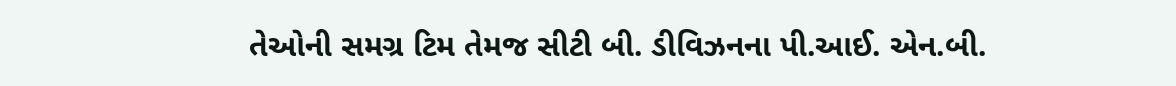તેઓની સમગ્ર ટિમ તેમજ સીટી બી. ડીવિઝનના પી.આઈ. એન.બી.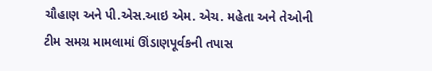ચૌહાણ અને પી.એસ.આઇ એમ. એચ. મહેતા અને તેઓની ટીમ સમગ્ર મામલામાં ઊંડાણપૂર્વકની તપાસ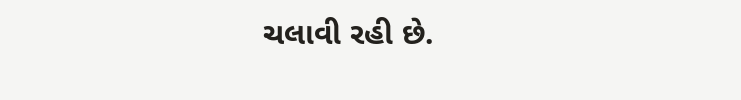ચલાવી રહી છે.